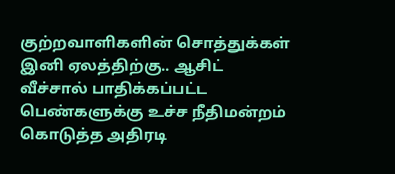குற்றவாளிகளின் சொத்துக்கள் இனி ஏலத்திற்கு.. ஆசிட் வீச்சால் பாதிக்கப்பட்ட பெண்களுக்கு உச்ச நீதிமன்றம் கொடுத்த அதிரடி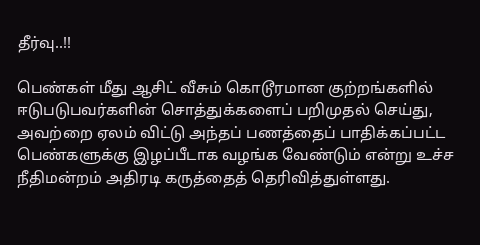தீர்வு..!!

பெண்கள் மீது ஆசிட் வீசும் கொடூரமான குற்றங்களில் ஈடுபடுபவர்களின் சொத்துக்களைப் பறிமுதல் செய்து, அவற்றை ஏலம் விட்டு அந்தப் பணத்தைப் பாதிக்கப்பட்ட பெண்களுக்கு இழப்பீடாக வழங்க வேண்டும் என்று உச்ச நீதிமன்றம் அதிரடி கருத்தைத் தெரிவித்துள்ளது.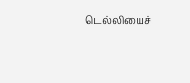டெல்லியைச்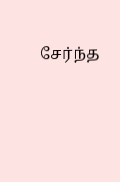சேர்ந்த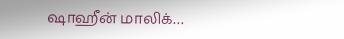ஷாஹீன் மாலிக்…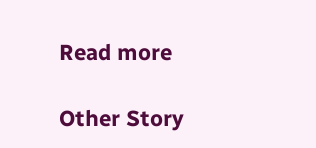Read more

Other Story